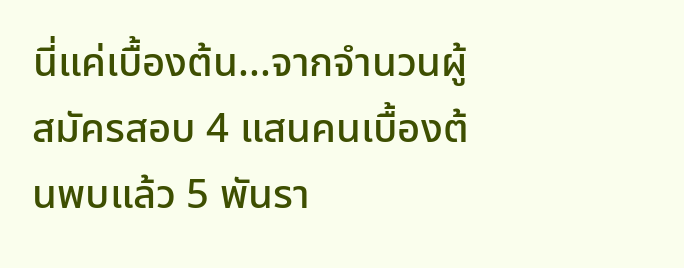นี่แค่เบื้องต้น...จากจำนวนผู้สมัครสอบ 4 แสนคนเบื้องต้นพบแล้ว 5 พันรา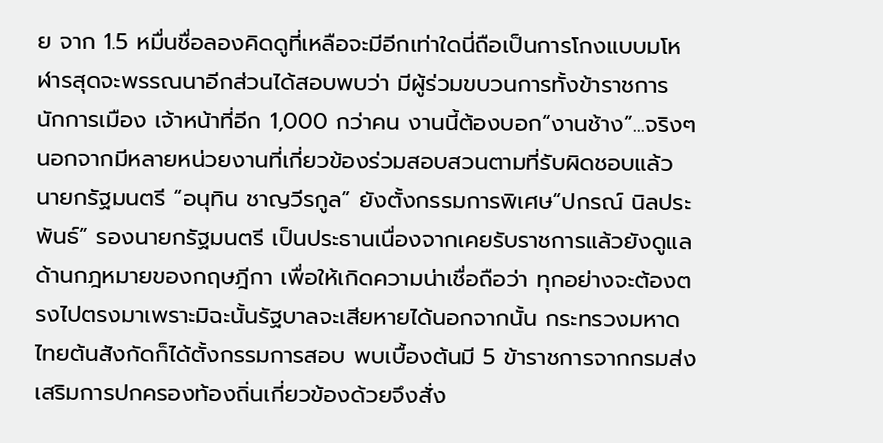ย จาก 1.5 หมื่นชื่อลองคิดดูที่เหลือจะมีอีกเท่าใดนี่ถือเป็นการโกงแบบมโหฬารสุดจะพรรณนาอีกส่วนได้สอบพบว่า มีผู้ร่วมขบวนการทั้งข้าราชการ นักการเมือง เจ้าหน้าที่อีก 1,000 กว่าคน งานนี้ต้องบอก“งานช้าง”...จริงๆนอกจากมีหลายหน่วยงานที่เกี่ยวข้องร่วมสอบสวนตามที่รับผิดชอบแล้ว นายกรัฐมนตรี “อนุทิน ชาญวีรกูล” ยังตั้งกรรมการพิเศษ“ปกรณ์ นิลประพันธ์” รองนายกรัฐมนตรี เป็นประธานเนื่องจากเคยรับราชการแล้วยังดูแลด้านกฎหมายของกฤษฎีกา เพื่อให้เกิดความน่าเชื่อถือว่า ทุกอย่างจะต้องตรงไปตรงมาเพราะมิฉะนั้นรัฐบาลจะเสียหายได้นอกจากนั้น กระทรวงมหาดไทยต้นสังกัดก็ได้ตั้งกรรมการสอบ พบเบื้องต้นมี 5 ข้าราชการจากกรมส่งเสริมการปกครองท้องถิ่นเกี่ยวข้องด้วยจึงสั่ง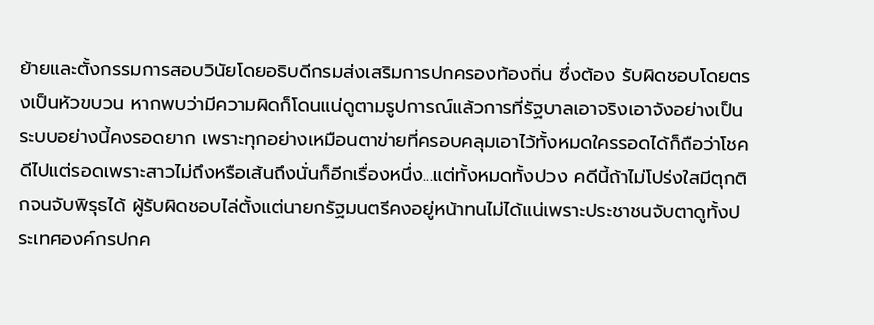ย้ายและตั้งกรรมการสอบวินัยโดยอธิบดีกรมส่งเสริมการปกครองท้องถิ่น ซึ่งต้อง รับผิดชอบโดยตรงเป็นหัวขบวน หากพบว่ามีความผิดก็โดนแน่ดูตามรูปการณ์แล้วการที่รัฐบาลเอาจริงเอาจังอย่างเป็นระบบอย่างนี้คงรอดยาก เพราะทุกอย่างเหมือนตาข่ายที่ครอบคลุมเอาไว้ทั้งหมดใครรอดได้ก็ถือว่าโชคดีไปแต่รอดเพราะสาวไม่ถึงหรือเส้นถึงนั่นก็อีกเรื่องหนึ่ง...แต่ทั้งหมดทั้งปวง คดีนี้ถ้าไม่โปร่งใสมีตุกติกจนจับพิรุธได้ ผู้รับผิดชอบไล่ตั้งแต่นายกรัฐมนตรีคงอยู่หน้าทนไม่ได้แน่เพราะประชาชนจับตาดูทั้งประเทศองค์กรปกค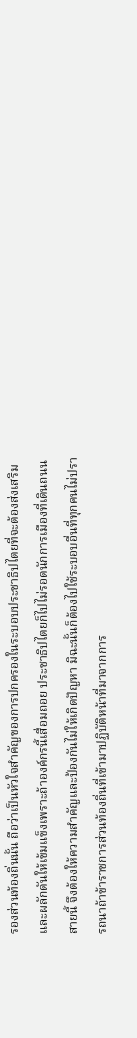รองส่วนท้องถิ่นนั้น ถือว่าเป็นหัวใจสำคัญของการปกครองในระบอบประชาธิปไตยที่จะต้องส่งเสริมและผลักดันให้เข้มแข็งเพราะถ้าองค์กรนี้เสื่อมถอย ประชาธิปไตยก็ไปไม่รอดนักการเมืองที่เดินถนนสายนี้ จึงต้องให้ความสำคัญและป้องกันไม่ให้เกิดปัญหา มิฉะนั้นก็ต้องไปใช้ระบอบอื่นที่ทุกคนไม่ปรารถนาถ้าข้าราชการส่วนท้องถิ่นที่เข้ามาปฏิบัติหน้าที่มาจากการ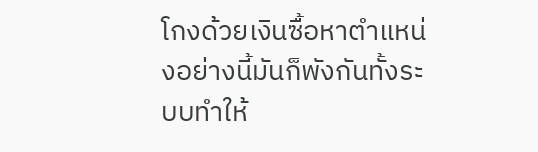โกงด้วยเงินซื้อหาตำแหน่งอย่างนี้มันก็พังกันทั้งระบบทำให้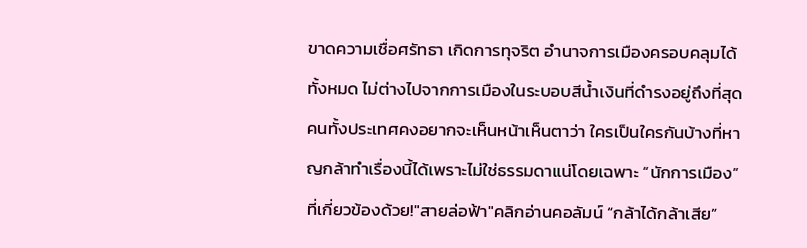ขาดความเชื่อศรัทธา เกิดการทุจริต อำนาจการเมืองครอบคลุมได้ทั้งหมด ไม่ต่างไปจากการเมืองในระบอบสีน้ำเงินที่ดำรงอยู่ถึงที่สุดคนทั้งประเทศคงอยากจะเห็นหน้าเห็นตาว่า ใครเป็นใครกันบ้างที่หาญกล้าทำเรื่องนี้ได้เพราะไม่ใช่ธรรมดาแน่โดยเฉพาะ “นักการเมือง” ที่เกี่ยวข้องด้วย!"สายล่อฟ้า"คลิกอ่านคอลัมน์ “กล้าได้กล้าเสีย”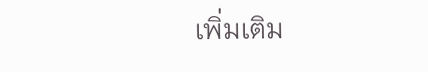เพิ่มเติม